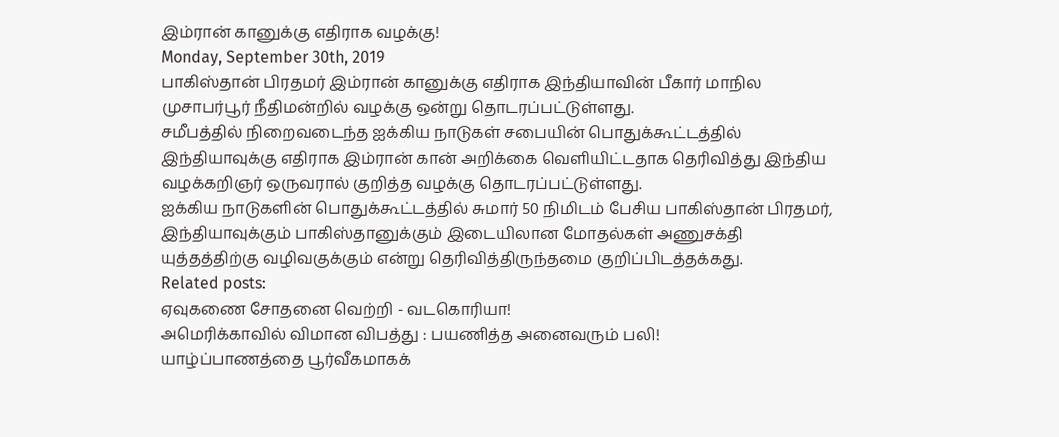இம்ரான் கானுக்கு எதிராக வழக்கு!
Monday, September 30th, 2019
பாகிஸ்தான் பிரதமர் இம்ரான் கானுக்கு எதிராக இந்தியாவின் பீகார் மாநில முசாபர்பூர் நீதிமன்றில் வழக்கு ஒன்று தொடரப்பட்டுள்ளது.
சமீபத்தில் நிறைவடைந்த ஐக்கிய நாடுகள் சபையின் பொதுக்கூட்டத்தில் இந்தியாவுக்கு எதிராக இம்ரான் கான் அறிக்கை வெளியிட்டதாக தெரிவித்து இந்திய வழக்கறிஞர் ஒருவரால் குறித்த வழக்கு தொடரப்பட்டுள்ளது.
ஐக்கிய நாடுகளின் பொதுக்கூட்டத்தில் சுமார் 50 நிமிடம் பேசிய பாகிஸ்தான் பிரதமர், இந்தியாவுக்கும் பாகிஸ்தானுக்கும் இடையிலான மோதல்கள் அணுசக்தி யுத்தத்திற்கு வழிவகுக்கும் என்று தெரிவித்திருந்தமை குறிப்பிடத்தக்கது.
Related posts:
ஏவுகணை சோதனை வெற்றி - வடகொரியா!
அமெரிக்காவில் விமான விபத்து : பயணித்த அனைவரும் பலி!
யாழ்ப்பாணத்தை பூர்வீகமாகக்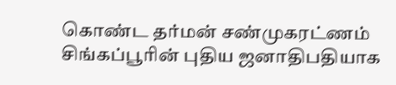கொண்ட தர்மன் சண்முகரட்ணம் சிங்கப்பூரின் புதிய ஜனாதிபதியாக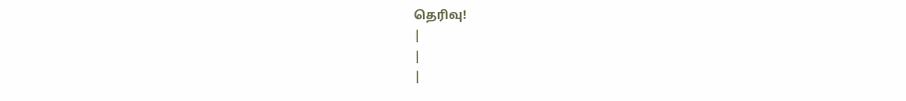தெரிவு!
|
|
|